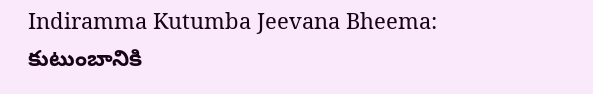Indiramma Kutumba Jeevana Bheema: కుటుంబానికి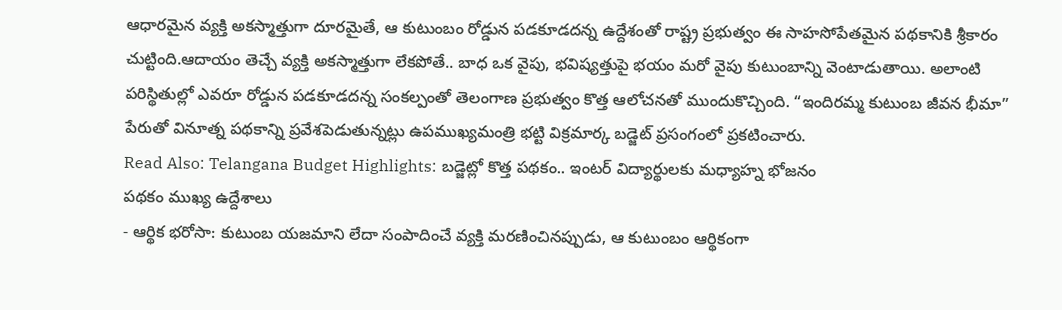ఆధారమైన వ్యక్తి అకస్మాత్తుగా దూరమైతే, ఆ కుటుంబం రోడ్డున పడకూడదన్న ఉద్దేశంతో రాష్ట్ర ప్రభుత్వం ఈ సాహసోపేతమైన పథకానికి శ్రీకారం చుట్టింది.ఆదాయం తెచ్చే వ్యక్తి అకస్మాత్తుగా లేకపోతే.. బాధ ఒక వైపు, భవిష్యత్తుపై భయం మరో వైపు కుటుంబాన్ని వెంటాడుతాయి. అలాంటి పరిస్థితుల్లో ఎవరూ రోడ్డున పడకూడదన్న సంకల్పంతో తెలంగాణ ప్రభుత్వం కొత్త ఆలోచనతో ముందుకొచ్చింది. “ఇందిరమ్మ కుటుంబ జీవన భీమా” పేరుతో వినూత్న పథకాన్ని ప్రవేశపెడుతున్నట్లు ఉపముఖ్యమంత్రి భట్టి విక్రమార్క బడ్జెట్ ప్రసంగంలో ప్రకటించారు.
Read Also: Telangana Budget Highlights: బడ్జెట్లో కొత్త పథకం.. ఇంటర్ విద్యార్థులకు మధ్యాహ్న భోజనం
పథకం ముఖ్య ఉద్దేశాలు
- ఆర్థిక భరోసా: కుటుంబ యజమాని లేదా సంపాదించే వ్యక్తి మరణించినప్పుడు, ఆ కుటుంబం ఆర్థికంగా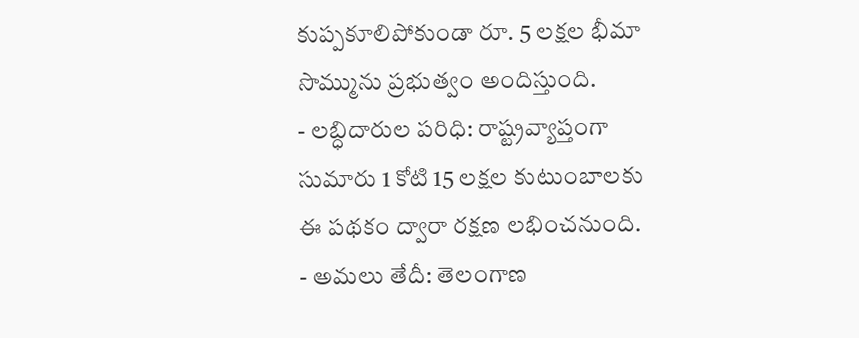కుప్పకూలిపోకుండా రూ. 5 లక్షల భీమా సొమ్మును ప్రభుత్వం అందిస్తుంది.
- లబ్ధిదారుల పరిధి: రాష్ట్రవ్యాప్తంగా సుమారు 1 కోటి 15 లక్షల కుటుంబాలకు ఈ పథకం ద్వారా రక్షణ లభించనుంది.
- అమలు తేదీ: తెలంగాణ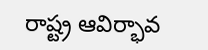రాష్ట్ర ఆవిర్భావ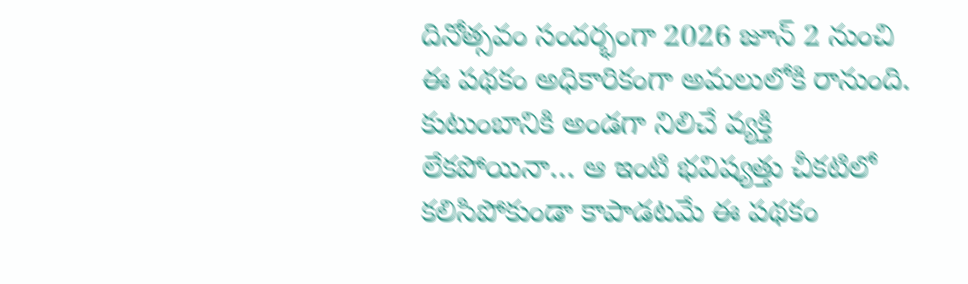దినోత్సవం సందర్భంగా 2026 జూన్ 2 నుంచి ఈ పథకం అధికారికంగా అమలులోకి రానుంది.
కుటుంబానికి అండగా నిలిచే వ్యక్తి లేకపోయినా… ఆ ఇంటి భవిష్యత్తు చీకటిలో కలిసిపోకుండా కాపాడటమే ఈ పథకం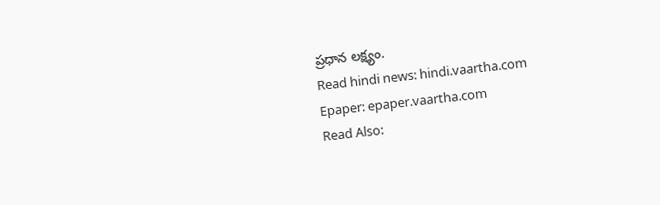ప్రధాన లక్ష్యం.
Read hindi news: hindi.vaartha.com
Epaper: epaper.vaartha.com
Read Also: